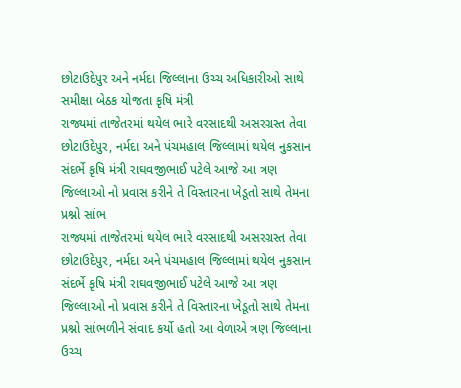છોટાઉદેપુર અને નર્મદા જિલ્લાના ઉચ્ચ અધિકારીઓ સાથે સમીક્ષા બેઠક યોજતા કૃષિ મંત્રી
રાજ્યમાં તાજેતરમાં થયેલ ભારે વરસાદથી અસરગ્રસ્ત તેવા છોટાઉદેપુર, નર્મદા અને પંચમહાલ જિલ્લામાં થયેલ નુકસાન સંદર્ભે કૃષિ મંત્રી રાઘવજીભાઈ પટેલે આજે આ ત્રણ જિલ્લાઓ નો પ્રવાસ કરીને તે વિસ્તારના ખેડૂતો સાથે તેમના પ્રશ્નો સાંભ
રાજ્યમાં તાજેતરમાં થયેલ ભારે વરસાદથી અસરગ્રસ્ત તેવા છોટાઉદેપુર, નર્મદા અને પંચમહાલ જિલ્લામાં થયેલ નુકસાન સંદર્ભે કૃષિ મંત્રી રાઘવજીભાઈ પટેલે આજે આ ત્રણ જિલ્લાઓ નો પ્રવાસ કરીને તે વિસ્તારના ખેડૂતો સાથે તેમના પ્રશ્નો સાંભળીને સંવાદ કર્યો હતો આ વેળાએ ત્રણ જિલ્લાના ઉચ્ચ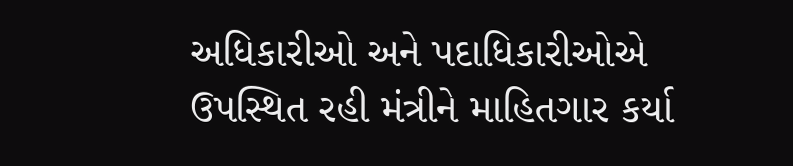અધિકારીઓ અને પદાધિકારીઓએ ઉપસ્થિત રહી મંત્રીને માહિતગાર કર્યા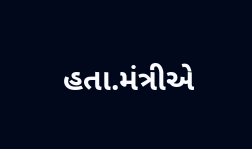હતા.મંત્રીએ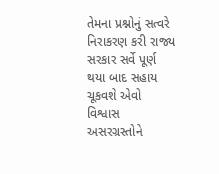તેમના પ્રશ્નોનું સત્વરે નિરાકરણ કરી રાજ્ય સરકાર સર્વે પૂર્ણ થયા બાદ સહાય ચૂકવશે એવો વિશ્વાસ અસરગ્રસ્તોને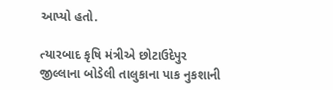આપ્યો હતો.

ત્યારબાદ કૃષિ મંત્રીએ છોટાઉદેપુર જીલ્લાના બોડેલી તાલુકાના પાક નુકશાની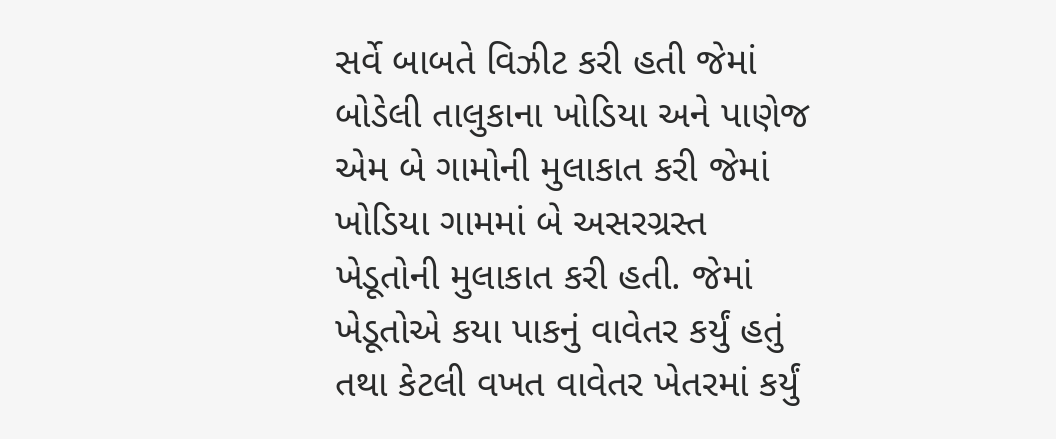સર્વે બાબતે વિઝીટ કરી હતી જેમાં બોડેલી તાલુકાના ખોડિયા અને પાણેજ એમ બે ગામોની મુલાકાત કરી જેમાં ખોડિયા ગામમાં બે અસરગ્રસ્ત ખેડૂતોની મુલાકાત કરી હતી. જેમાં ખેડૂતોએ કયા પાકનું વાવેતર કર્યું હતું તથા કેટલી વખત વાવેતર ખેતરમાં કર્યું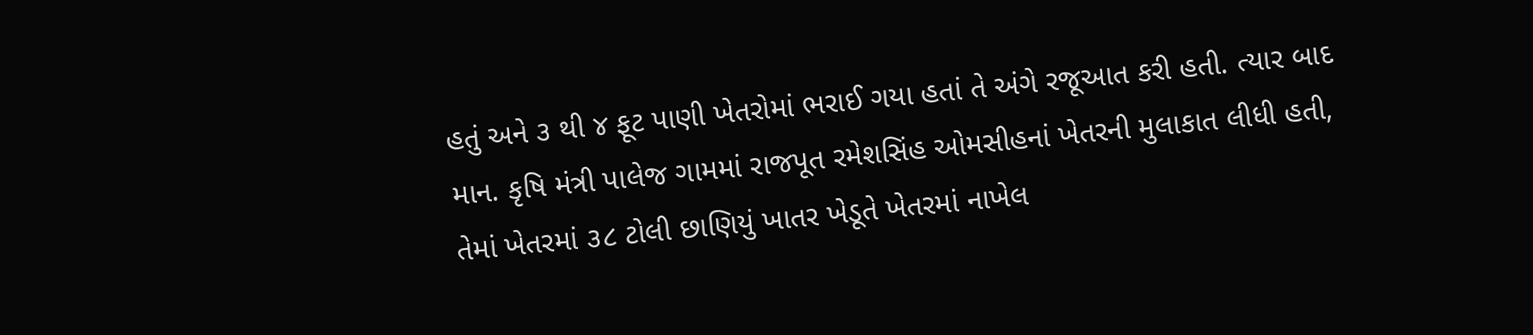હતું અને ૩ થી ૪ ફૂટ પાણી ખેતરોમાં ભરાઈ ગયા હતાં તે અંગે રજૂઆત કરી હતી. ત્યાર બાદ માન. કૃષિ મંત્રી પાલેજ ગામમાં રાજપૂત રમેશસિંહ ઓમસીહનાં ખેતરની મુલાકાત લીધી હતી, તેમાં ખેતરમાં ૩૮ ટોલી છાણિયું ખાતર ખેડૂતે ખેતરમાં નાખેલ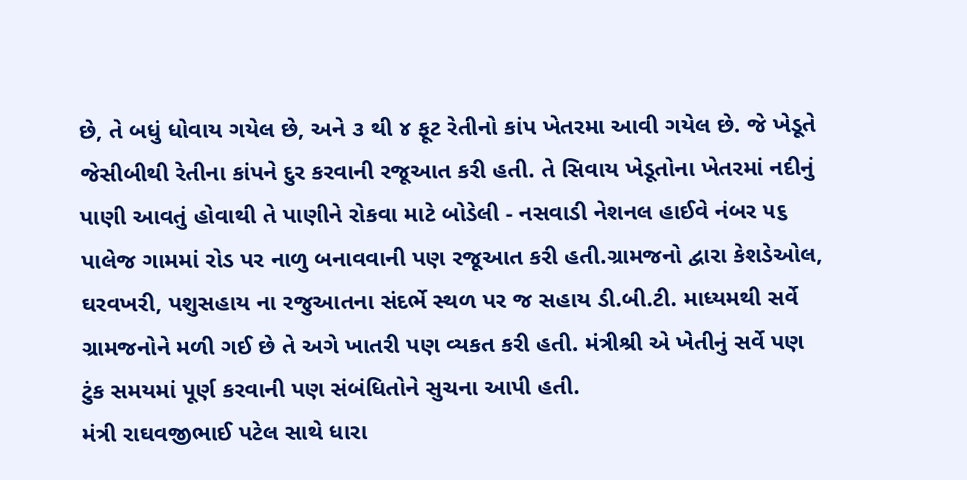છે, તે બધું ધોવાય ગયેલ છે, અને ૩ થી ૪ ફૂટ રેતીનો કાંપ ખેતરમા આવી ગયેલ છે. જે ખેડૂતે જેસીબીથી રેતીના કાંપને દુર કરવાની રજૂઆત કરી હતી. તે સિવાય ખેડૂતોના ખેતરમાં નદીનું પાણી આવતું હોવાથી તે પાણીને રોકવા માટે બોડેલી - નસવાડી નેશનલ હાઈવે નંબર ૫૬ પાલેજ ગામમાં રોડ પર નાળુ બનાવવાની પણ રજૂઆત કરી હતી.ગ્રામજનો દ્વારા કેશડેઓલ, ઘરવખરી, પશુસહાય ના રજુઆતના સંદર્ભે સ્થળ પર જ સહાય ડી.બી.ટી. માધ્યમથી સર્વે ગ્રામજનોને મળી ગઈ છે તે અગે ખાતરી પણ વ્યકત કરી હતી. મંત્રીશ્રી એ ખેતીનું સર્વે પણ ટુંક સમયમાં પૂર્ણ કરવાની પણ સંબંધિતોને સુચના આપી હતી.
મંત્રી રાઘવજીભાઈ પટેલ સાથે ધારા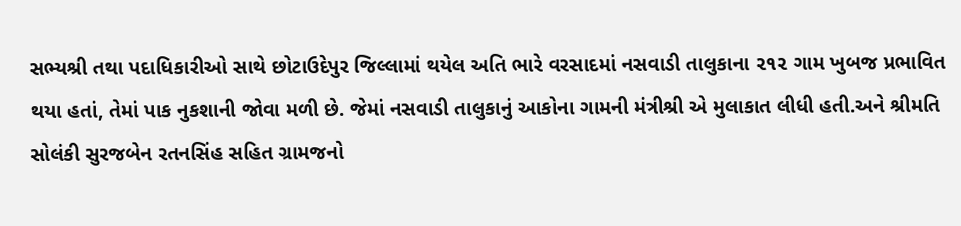સભ્યશ્રી તથા પદાધિકારીઓ સાથે છોટાઉદેપુર જિલ્લામાં થયેલ અતિ ભારે વરસાદમાં નસવાડી તાલુકાના ૨૧૨ ગામ ખુબજ પ્રભાવિત થયા હતાં, તેમાં પાક નુકશાની જોવા મળી છે. જેમાં નસવાડી તાલુકાનું આકોના ગામની મંત્રીશ્રી એ મુલાકાત લીધી હતી.અને શ્રીમતિ સોલંકી સુરજબેન રતનસિંહ સહિત ગ્રામજનો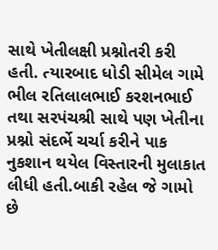સાથે ખેતીલક્ષી પ્રશ્નોતરી કરી હતી. ત્યારબાદ ધોડી સીમેલ ગામે ભીલ રતિલાલભાઈ કરશનભાઈ તથા સરપંચશ્રી સાથે પણ ખેતીના પ્રશ્નો સંદર્ભે ચર્ચા કરીને પાક નુકશાન થયેલ વિસ્તારની મુલાકાત લીધી હતી.બાકી રહેલ જે ગામો છે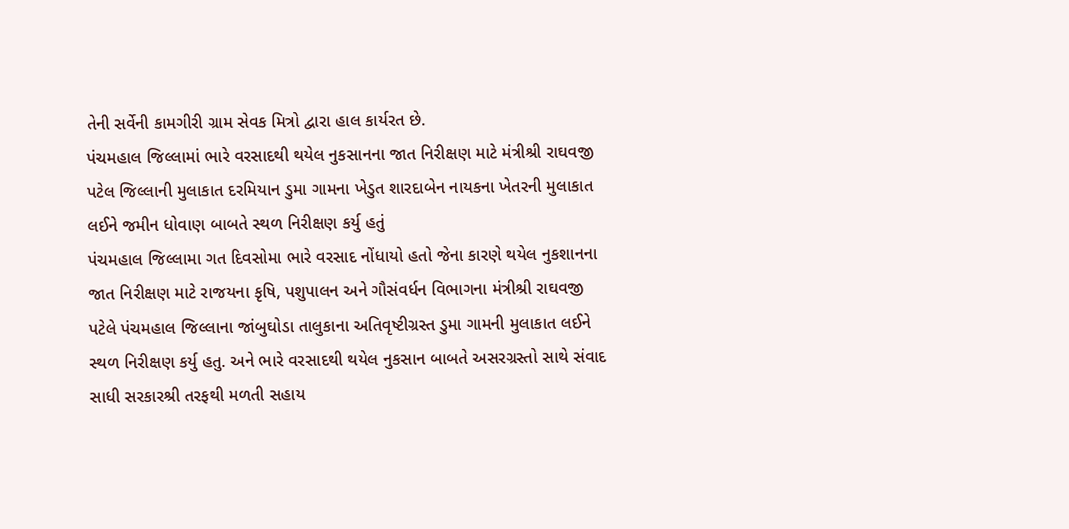તેની સર્વેની કામગીરી ગ્રામ સેવક મિત્રો દ્વારા હાલ કાર્યરત છે.
પંચમહાલ જિલ્લામાં ભારે વરસાદથી થયેલ નુકસાનના જાત નિરીક્ષણ માટે મંત્રીશ્રી રાઘવજી પટેલ જિલ્લાની મુલાકાત દરમિયાન ડુમા ગામના ખેડુત શારદાબેન નાયકના ખેતરની મુલાકાત લઈને જમીન ધોવાણ બાબતે સ્થળ નિરીક્ષણ કર્યુ હતું
પંચમહાલ જિલ્લામા ગત દિવસોમા ભારે વરસાદ નોંધાયો હતો જેના કારણે થયેલ નુકશાનના જાત નિરીક્ષણ માટે રાજયના કૃષિ, પશુપાલન અને ગૌસંવર્ધન વિભાગના મંત્રીશ્રી રાઘવજી પટેલે પંચમહાલ જિલ્લાના જાંબુઘોડા તાલુકાના અતિવૃષ્ટીગ્રસ્ત ડુમા ગામની મુલાકાત લઈને સ્થળ નિરીક્ષણ કર્યુ હતુ. અને ભારે વરસાદથી થયેલ નુકસાન બાબતે અસરગ્રસ્તો સાથે સંવાદ સાધી સરકારશ્રી તરફથી મળતી સહાય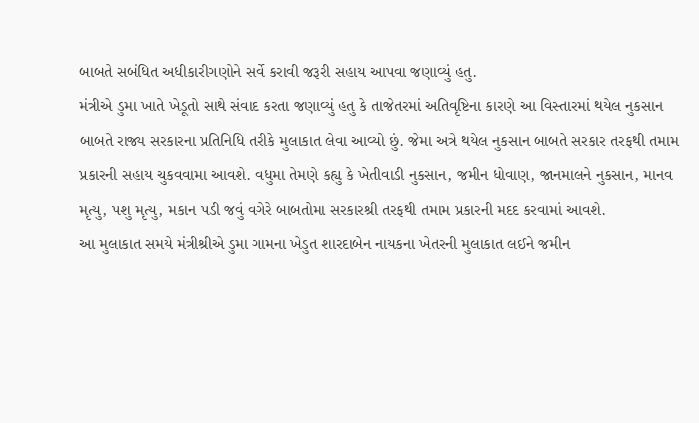બાબતે સબંધિત અધીકારીગણોને સર્વે કરાવી જરૂરી સહાય આપવા જણાવ્યું હતુ.
મંત્રીએ ડુમા ખાતે ખેડૂતો સાથે સંવાદ કરતા જણાવ્યું હતુ કે તાજેતરમાં અતિવૃષ્ટિના કારણે આ વિસ્તારમાં થયેલ નુકસાન બાબતે રાજ્ય સરકારના પ્રતિનિધિ તરીકે મુલાકાત લેવા આવ્યો છું. જેમા અત્રે થયેલ નુકસાન બાબતે સરકાર તરફથી તમામ પ્રકારની સહાય ચુકવવામા આવશે. વધુમા તેમણે કહ્યુ કે ખેતીવાડી નુકસાન, જમીન ધોવાણ, જાનમાલને નુકસાન, માનવ મૃત્યુ, પશુ મૃત્યુ, મકાન પડી જવું વગેરે બાબતોમા સરકારશ્રી તરફથી તમામ પ્રકારની મદદ કરવામાં આવશે.
આ મુલાકાત સમયે મંત્રીશ્રીએ ડુમા ગામના ખેડુત શારદાબેન નાયકના ખેતરની મુલાકાત લઈને જમીન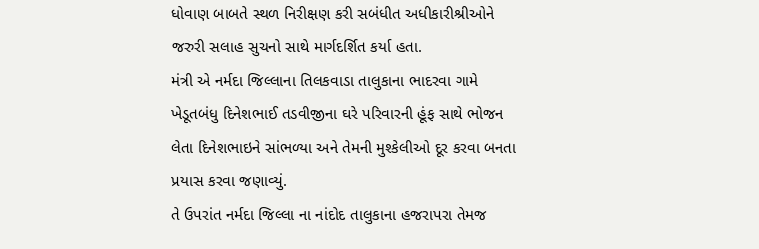ધોવાણ બાબતે સ્થળ નિરીક્ષણ કરી સબંધીત અધીકારીશ્રીઓને જરુરી સલાહ સુચનો સાથે માર્ગદર્શિત કર્યા હતા.
મંત્રી એ નર્મદા જિલ્લાના તિલકવાડા તાલુકાના ભાદરવા ગામે ખેડૂતબંધુ દિનેશભાઈ તડવીજીના ઘરે પરિવારની હૂંફ સાથે ભોજન લેતા દિનેશભાઇને સાંભળ્યા અને તેમની મુશ્કેલીઓ દૂર કરવા બનતા પ્રયાસ કરવા જણાવ્યું.
તે ઉપરાંત નર્મદા જિલ્લા ના નાંદોદ તાલુકાના હજરાપરા તેમજ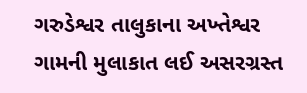ગરુડેશ્વર તાલુકાના અખ્તેશ્વર ગામની મુલાકાત લઈ અસરગ્રસ્ત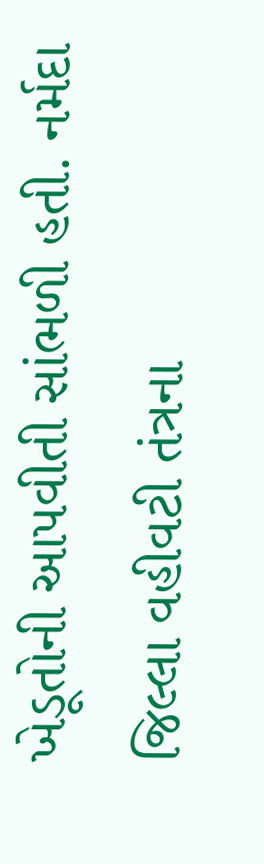ખેડૂતોની આપવીતી સાંભળી હતી. નર્મદા જિલ્લા વહીવટી તંત્રના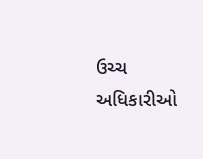ઉચ્ચ અધિકારીઓ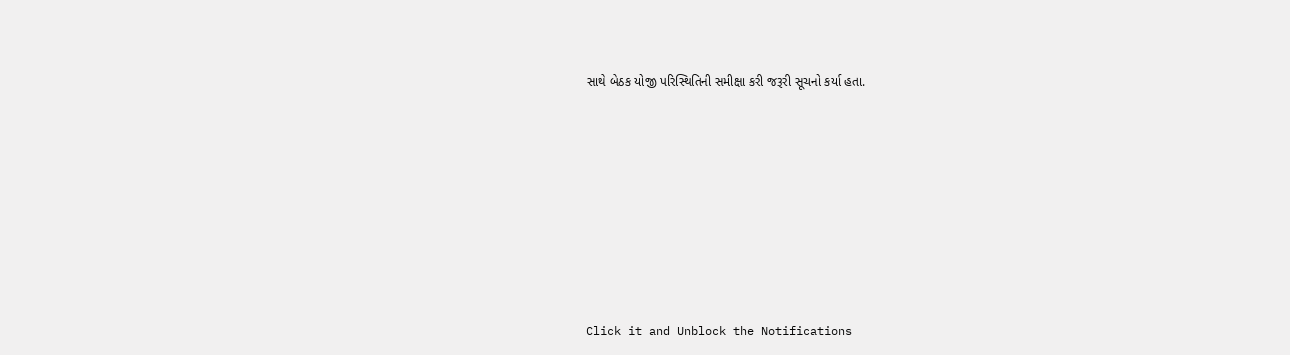સાથે બેઠક યોજી પરિસ્થિતિની સમીક્ષા કરી જરૂરી સૂચનો કર્યા હતા.












Click it and Unblock the Notifications